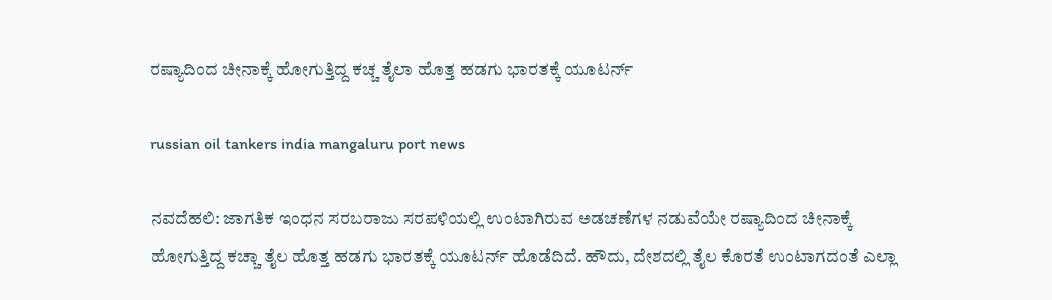ರಷ್ಯಾದಿಂದ ಚೀನಾಕ್ಕೆ ಹೋಗುತ್ತಿದ್ದ ಕಚ್ಚ ತೈಲಾ ಹೊತ್ತ ಹಡಗು ಭಾರತಕ್ಕೆ ಯೂಟರ್ನ್

russian oil tankers india mangaluru port news

ನವದೆಹಲಿ: ಜಾಗತಿಕ ಇಂಧನ ಸರಬರಾಜು ಸರಪಳಿಯಲ್ಲಿ ಉಂಟಾಗಿರುವ ಅಡಚಣೆಗಳ ನಡುವೆಯೇ ರಷ್ಯಾದಿಂದ ಚೀನಾಕ್ಕೆ ಹೋಗುತ್ತಿದ್ದ ಕಚ್ಚಾ ತೈಲ ಹೊತ್ತ ಹಡಗು ಭಾರತಕ್ಕೆ ಯೂಟರ್ನ್‌ ಹೊಡೆದಿದೆ. ಹೌದು, ದೇಶದಲ್ಲಿ ತೈಲ ಕೊರತೆ ಉಂಟಾಗದಂತೆ ಎಲ್ಲಾ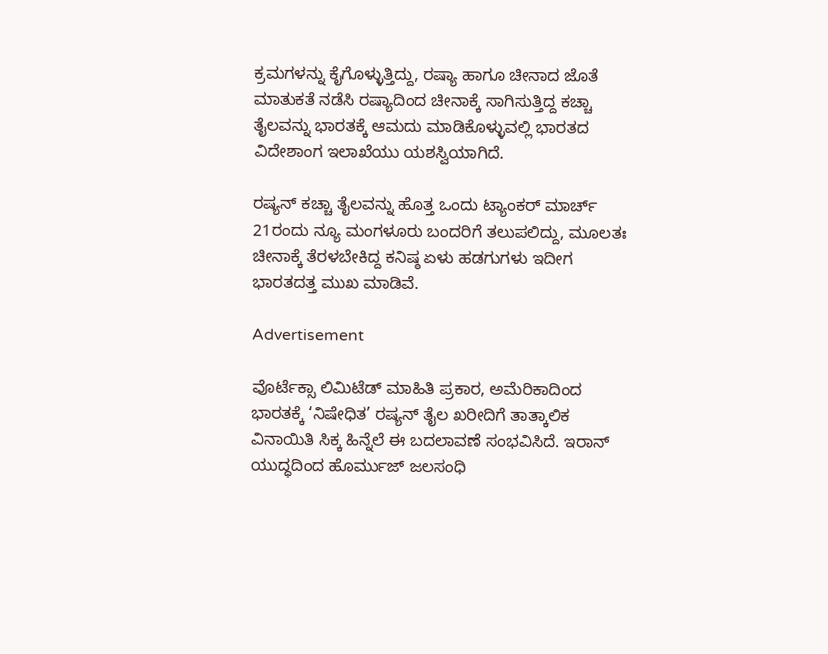ಕ್ರಮಗಳನ್ನು ಕೈಗೊಳ್ಳುತ್ತಿದ್ದು, ರಷ್ಯಾ ಹಾಗೂ ಚೀನಾದ ಜೊತೆ ಮಾತುಕತೆ ನಡೆಸಿ ರಷ್ಯಾದಿಂದ ಚೀನಾಕ್ಕೆ ಸಾಗಿಸುತ್ತಿದ್ದ ಕಚ್ಚಾ ತೈಲವನ್ನು ಭಾರತಕ್ಕೆ ಆಮದು ಮಾಡಿಕೊಳ್ಳುವಲ್ಲಿ ಭಾರತದ ವಿದೇಶಾಂಗ ಇಲಾಖೆಯು ಯಶಸ್ವಿಯಾಗಿದೆ.

ರಷ್ಯನ್ ಕಚ್ಚಾ ತೈಲವನ್ನು ಹೊತ್ತ ಒಂದು ಟ್ಯಾಂಕರ್ ಮಾರ್ಚ್ 21ರಂದು ನ್ಯೂ ಮಂಗಳೂರು ಬಂದರಿಗೆ ತಲುಪಲಿದ್ದು, ಮೂಲತಃ ಚೀನಾಕ್ಕೆ ತೆರಳಬೇಕಿದ್ದ ಕನಿಷ್ಠ ಏಳು ಹಡಗುಗಳು ಇದೀಗ ಭಾರತದತ್ತ ಮುಖ ಮಾಡಿವೆ.

Advertisement

ವೊರ್ಟೆಕ್ಸಾ ಲಿಮಿಟೆಡ್ ಮಾಹಿತಿ ಪ್ರಕಾರ, ಅಮೆರಿಕಾದಿಂದ ಭಾರತಕ್ಕೆ ‘ನಿಷೇಧಿತ’ ರಷ್ಯನ್ ತೈಲ ಖರೀದಿಗೆ ತಾತ್ಕಾಲಿಕ ವಿನಾಯಿತಿ ಸಿಕ್ಕ ಹಿನ್ನೆಲೆ ಈ ಬದಲಾವಣೆ ಸಂಭವಿಸಿದೆ. ಇರಾನ್ ಯುದ್ಧದಿಂದ ಹೊರ್ಮುಜ್ ಜಲಸಂಧಿ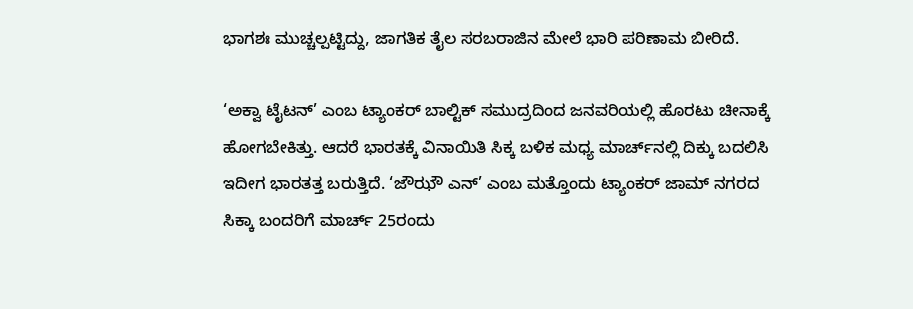ಭಾಗಶಃ ಮುಚ್ಚಲ್ಪಟ್ಟಿದ್ದು, ಜಾಗತಿಕ ತೈಲ ಸರಬರಾಜಿನ ಮೇಲೆ ಭಾರಿ ಪರಿಣಾಮ ಬೀರಿದೆ.

‘ಅಕ್ವಾ ಟೈಟನ್’ ಎಂಬ ಟ್ಯಾಂಕರ್ ಬಾಲ್ಟಿಕ್ ಸಮುದ್ರದಿಂದ ಜನವರಿಯಲ್ಲಿ ಹೊರಟು ಚೀನಾಕ್ಕೆ ಹೋಗಬೇಕಿತ್ತು. ಆದರೆ ಭಾರತಕ್ಕೆ ವಿನಾಯಿತಿ ಸಿಕ್ಕ ಬಳಿಕ ಮಧ್ಯ ಮಾರ್ಚ್‌ನಲ್ಲಿ ದಿಕ್ಕು ಬದಲಿಸಿ ಇದೀಗ ಭಾರತತ್ತ ಬರುತ್ತಿದೆ. ‘ಜೌಝೌ ಎನ್’ ಎಂಬ ಮತ್ತೊಂದು ಟ್ಯಾಂಕರ್ ಜಾಮ್‌ ನಗರದ ಸಿಕ್ಕಾ ಬಂದರಿಗೆ ಮಾರ್ಚ್ 25ರಂದು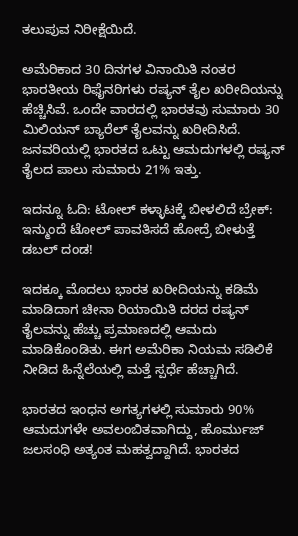ತಲುಪುವ ನಿರೀಕ್ಷೆಯಿದೆ.

ಅಮೆರಿಕಾದ 30 ದಿನಗಳ ವಿನಾಯಿತಿ ನಂತರ ಭಾರತೀಯ ರಿಫೈನರಿಗಳು ರಷ್ಯನ್ ತೈಲ ಖರೀದಿಯನ್ನು ಹೆಚ್ಚಿಸಿವೆ. ಒಂದೇ ವಾರದಲ್ಲಿ ಭಾರತವು ಸುಮಾರು 30 ಮಿಲಿಯನ್ ಬ್ಯಾರೆಲ್ ತೈಲವನ್ನು ಖರೀದಿಸಿದೆ. ಜನವರಿಯಲ್ಲಿ ಭಾರತದ ಒಟ್ಟು ಆಮದುಗಳಲ್ಲಿ ರಷ್ಯನ್ ತೈಲದ ಪಾಲು ಸುಮಾರು 21% ಇತ್ತು.

ಇದನ್ನೂ ಓದಿ: ಟೋಲ್ ಕಳ್ಳಾಟಕ್ಕೆ ಬೀಳಲಿದೆ ಬ್ರೇಕ್: ಇನ್ಮುಂದೆ ಟೋಲ್ ಪಾವತಿಸದೆ ಹೋದ್ರೆ ಬೀಳುತ್ತೆ ಡಬಲ್ ದಂಡ!

ಇದಕ್ಕೂ ಮೊದಲು ಭಾರತ ಖರೀದಿಯನ್ನು ಕಡಿಮೆ ಮಾಡಿದಾಗ ಚೀನಾ ರಿಯಾಯಿತಿ ದರದ ರಷ್ಯನ್ ತೈಲವನ್ನು ಹೆಚ್ಚು ಪ್ರಮಾಣದಲ್ಲಿ ಆಮದು ಮಾಡಿಕೊಂಡಿತು. ಈಗ ಅಮೆರಿಕಾ ನಿಯಮ ಸಡಿಲಿಕೆ ನೀಡಿದ ಹಿನ್ನೆಲೆಯಲ್ಲಿ ಮತ್ತೆ ಸ್ಪರ್ಧೆ ಹೆಚ್ಚಾಗಿದೆ.

ಭಾರತದ ಇಂಧನ ಅಗತ್ಯಗಳಲ್ಲಿ ಸುಮಾರು 90% ಆಮದುಗಳೇ ಅವಲಂಬಿತವಾಗಿದ್ದು, ಹೊರ್ಮುಜ್ ಜಲಸಂಧಿ ಅತ್ಯಂತ ಮಹತ್ವದ್ದಾಗಿದೆ. ಭಾರತದ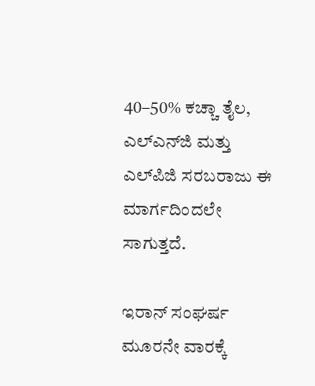40–50% ಕಚ್ಚಾ ತೈಲ, ಎಲ್‌ಎನ್‌ಜಿ ಮತ್ತು ಎಲ್‌ಪಿಜಿ ಸರಬರಾಜು ಈ ಮಾರ್ಗದಿಂದಲೇ ಸಾಗುತ್ತದೆ.

ಇರಾನ್ ಸಂಘರ್ಷ ಮೂರನೇ ವಾರಕ್ಕೆ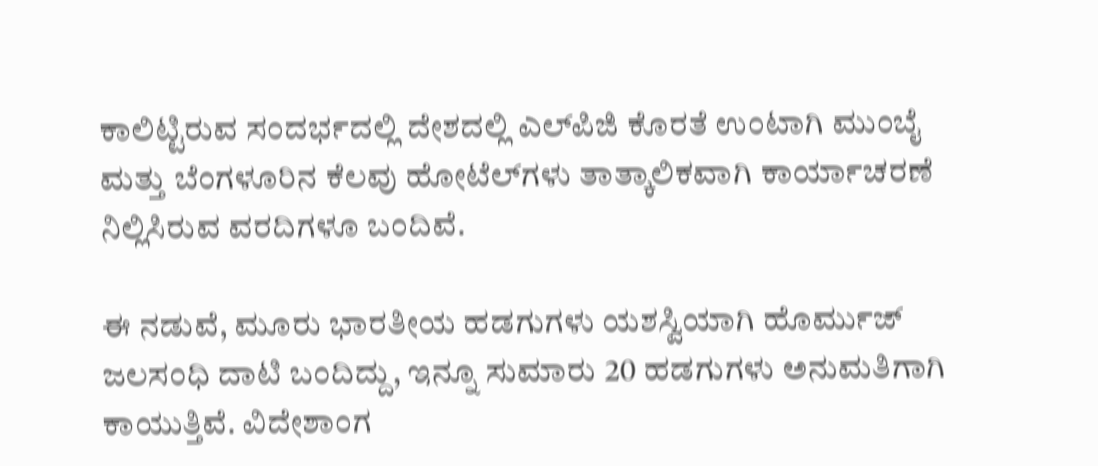ಕಾಲಿಟ್ಟಿರುವ ಸಂದರ್ಭದಲ್ಲಿ ದೇಶದಲ್ಲಿ ಎಲ್‌ಪಿಜಿ ಕೊರತೆ ಉಂಟಾಗಿ ಮುಂಬೈ ಮತ್ತು ಬೆಂಗಳೂರಿನ ಕೆಲವು ಹೋಟೆಲ್‌ಗಳು ತಾತ್ಕಾಲಿಕವಾಗಿ ಕಾರ್ಯಾಚರಣೆ ನಿಲ್ಲಿಸಿರುವ ವರದಿಗಳೂ ಬಂದಿವೆ.

ಈ ನಡುವೆ, ಮೂರು ಭಾರತೀಯ ಹಡಗುಗಳು ಯಶಸ್ವಿಯಾಗಿ ಹೊರ್ಮುಜ್ ಜಲಸಂಧಿ ದಾಟಿ ಬಂದಿದ್ದು, ಇನ್ನೂ ಸುಮಾರು 20 ಹಡಗುಗಳು ಅನುಮತಿಗಾಗಿ ಕಾಯುತ್ತಿವೆ. ವಿದೇಶಾಂಗ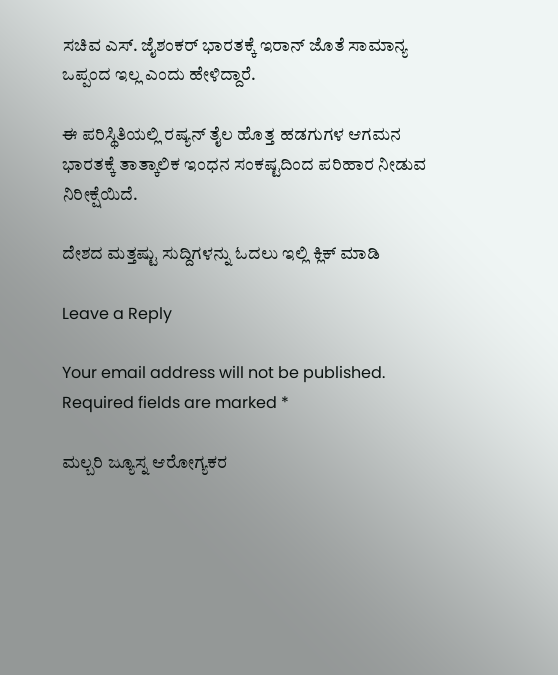ಸಚಿವ ಎಸ್. ಜೈಶಂಕರ್ ಭಾರತಕ್ಕೆ ಇರಾನ್ ಜೊತೆ ಸಾಮಾನ್ಯ ಒಪ್ಪಂದ ಇಲ್ಲ ಎಂದು ಹೇಳಿದ್ದಾರೆ.

ಈ ಪರಿಸ್ಥಿತಿಯಲ್ಲಿ ರಷ್ಯನ್ ತೈಲ ಹೊತ್ತ ಹಡಗುಗಳ ಆಗಮನ ಭಾರತಕ್ಕೆ ತಾತ್ಕಾಲಿಕ ಇಂಧನ ಸಂಕಷ್ಟದಿಂದ ಪರಿಹಾರ ನೀಡುವ ನಿರೀಕ್ಷೆಯಿದೆ.

ದೇಶದ ಮತ್ತಷ್ಟು ಸುದ್ದಿಗಳನ್ನು ಓದಲು ಇಲ್ಲಿ ಕ್ಲಿಕ್‌ ಮಾಡಿ

Leave a Reply

Your email address will not be published. Required fields are marked *

ಮಲ್ಬರಿ ಜ್ಯೂಸ್ನ ಆರೋಗ್ಯಕರ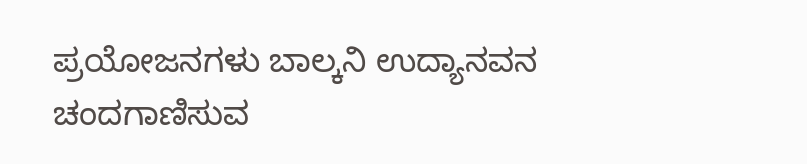ಪ್ರಯೋಜನಗಳು ಬಾಲ್ಕನಿ ಉದ್ಯಾನವನ ಚಂದಗಾಣಿಸುವ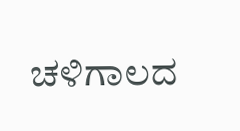ಚಳಿಗಾಲದ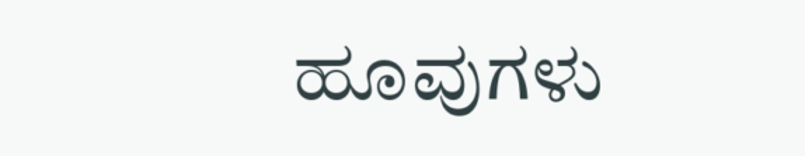ಹೂವುಗಳು